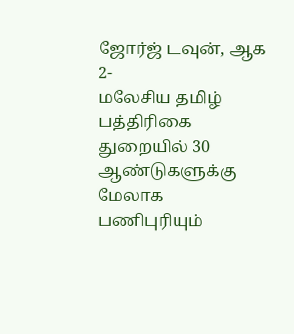ஜோர்ஜ் டவுன், ஆக 2-
மலேசிய தமிழ் பத்திரிகை துறையில் 30 ஆண்டுகளுக்கு மேலாக பணிபுரியும்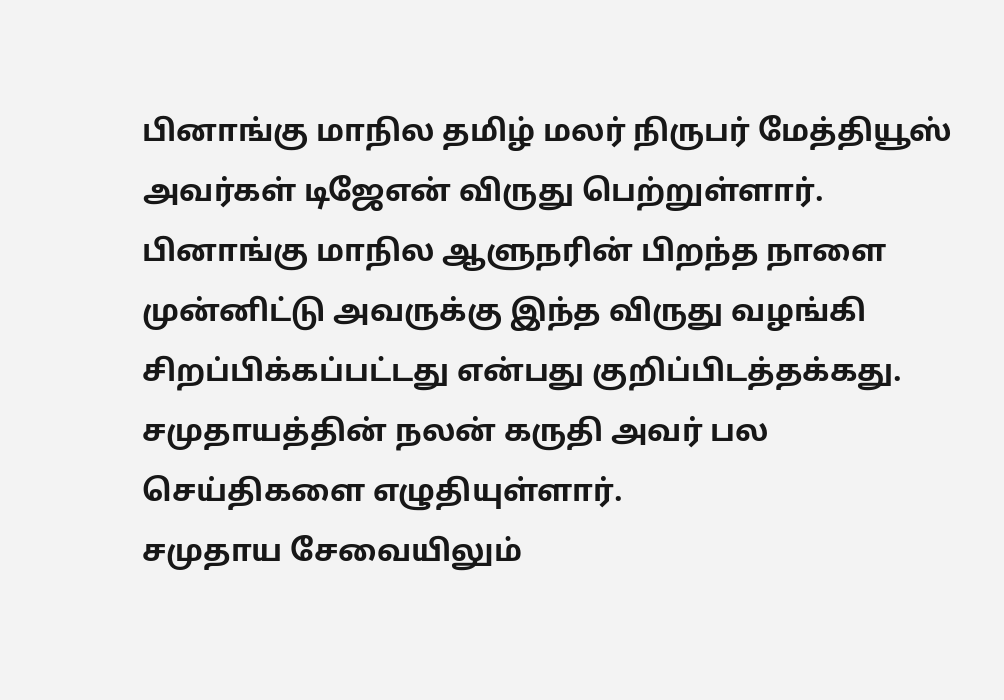பினாங்கு மாநில தமிழ் மலர் நிருபர் மேத்தியூஸ் அவர்கள் டிஜேஎன் விருது பெற்றுள்ளார்.
பினாங்கு மாநில ஆளுநரின் பிறந்த நாளை முன்னிட்டு அவருக்கு இந்த விருது வழங்கி சிறப்பிக்கப்பட்டது என்பது குறிப்பிடத்தக்கது.
சமுதாயத்தின் நலன் கருதி அவர் பல செய்திகளை எழுதியுள்ளார்.
சமுதாய சேவையிலும்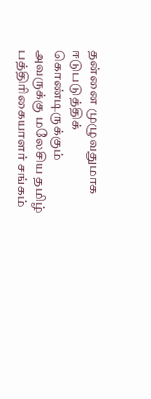தன்னை முழுவதுமாக ஈடுபடுத்திக் கொண்டிருக்கும் அவருக்கு மலேசிய தமிழ் பத்திரிகையாளர் சங்கம்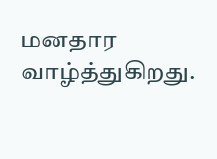மனதார வாழ்த்துகிறது.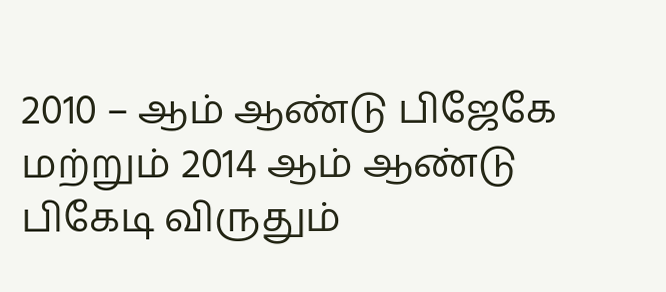2010 – ஆம் ஆண்டு பிஜேகே மற்றும் 2014 ஆம் ஆண்டு பிகேடி விருதும்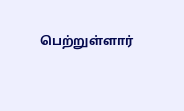பெற்றுள்ளார்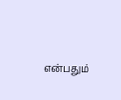என்பதும்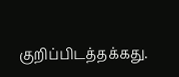குறிப்பிடத்தக்கது.